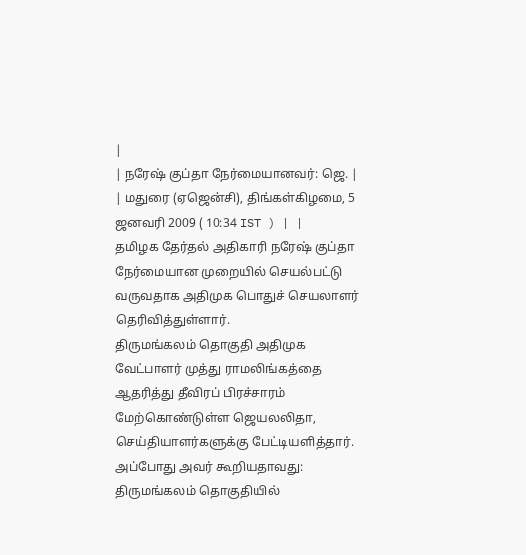|
| நரேஷ் குப்தா நேர்மையானவர்: ஜெ. |
| மதுரை (ஏஜென்சி), திங்கள்கிழமை, 5 ஜனவரி 2009 ( 10:34 IST ) | |
தமிழக தேர்தல் அதிகாரி நரேஷ் குப்தா நேர்மையான முறையில் செயல்பட்டு வருவதாக அதிமுக பொதுச் செயலாளர் தெரிவித்துள்ளார்.
திருமங்கலம் தொகுதி அதிமுக வேட்பாளர் முத்து ராமலிங்கத்தை ஆதரித்து தீவிரப் பிரச்சாரம் மேற்கொண்டுள்ள ஜெயலலிதா, செய்தியாளர்களுக்கு பேட்டியளித்தார். அப்போது அவர் கூறியதாவது:
திருமங்கலம் தொகுதியில்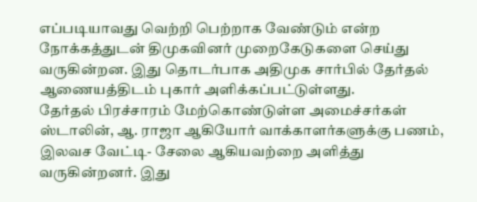எப்படியாவது வெற்றி பெற்றாக வேண்டும் என்ற நோக்கத்துடன் திமுகவினர் முறைகேடுகளை செய்து வருகின்றன. இது தொடர்பாக அதிமுக சார்பில் தேர்தல் ஆணையத்திடம் புகார் அளிக்கப்பட்டுள்ளது.
தேர்தல் பிரச்சாரம் மேற்கொண்டுள்ள அமைச்சர்கள் ஸ்டாலின், ஆ. ராஜா ஆகியோர் வாக்காளர்களுக்கு பணம், இலவச வேட்டி- சேலை ஆகியவற்றை அளித்து வருகின்றனர். இது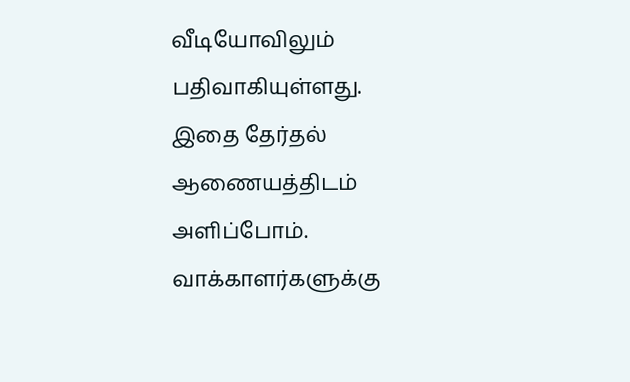வீடியோவிலும் பதிவாகியுள்ளது. இதை தேர்தல் ஆணையத்திடம் அளிப்போம்.
வாக்காளர்களுக்கு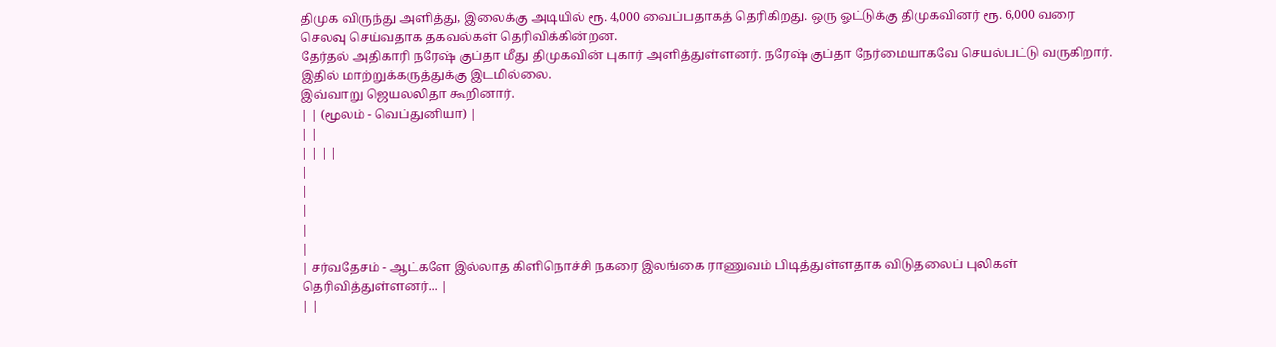திமுக விருந்து அளித்து, இலைக்கு அடியில் ரூ. 4,000 வைப்பதாகத் தெரிகிறது. ஒரு ஓட்டுக்கு திமுகவினர் ரூ. 6,000 வரை செலவு செய்வதாக தகவல்கள் தெரிவிக்கின்றன.
தேர்தல் அதிகாரி நரேஷ் குப்தா மீது திமுகவின் புகார் அளித்துள்ளனர். நரேஷ் குப்தா நேர்மையாகவே செயல்பட்டு வருகிறார். இதில் மாற்றுக்கருத்துக்கு இடமில்லை.
இவ்வாறு ஜெயலலிதா கூறினார்.
| | (மூலம் - வெப்துனியா) |
| |
| | | |
|
|
|
|
|
| சர்வதேசம் - ஆட்களே இல்லாத கிளிநொச்சி நகரை இலங்கை ராணுவம் பிடித்துள்ளதாக விடுதலைப் புலிகள் தெரிவித்துள்ளனர்... |
| |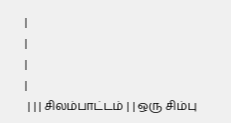|
|
|
|
 | | | சிலம்பாட்டம் | | ஒரு சிம்பு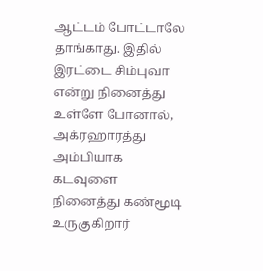ஆட்டம் போட்டாலே தாங்காது. இதில் இரட்டை சிம்புவா என்று நினைத்து உள்ளே போனால், அக்ரஹாரத்து அம்பியாக கடவுளை நினைத்து கண்மூடி உருகுகிறார்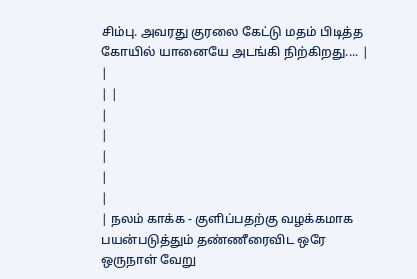சிம்பு. அவரது குரலை கேட்டு மதம் பிடித்த கோயில் யானையே அடங்கி நிற்கிறது.... |
|
| |
|
|
|
|
|
| நலம் காக்க - குளிப்பதற்கு வழக்கமாக பயன்படுத்தும் தண்ணீரைவிட ஒரே ஒருநாள் வேறு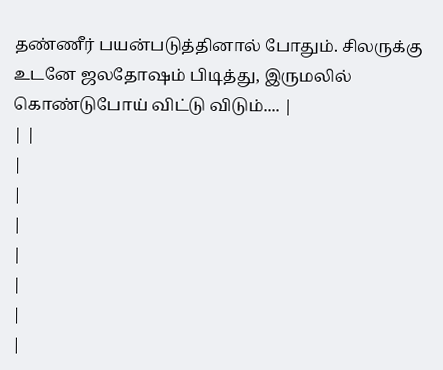தண்ணீர் பயன்படுத்தினால் போதும். சிலருக்கு உடனே ஜலதோஷம் பிடித்து, இருமலில் கொண்டுபோய் விட்டு விடும்.... |
| |
|
|
|
|
|
|
|